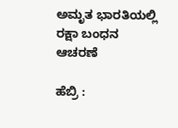ಅಮೃತ ಭಾರತಿಯಲ್ಲಿ ರಕ್ಷಾ ಬಂಧನ ಆಚರಣೆ

ಹೆಬ್ರಿ :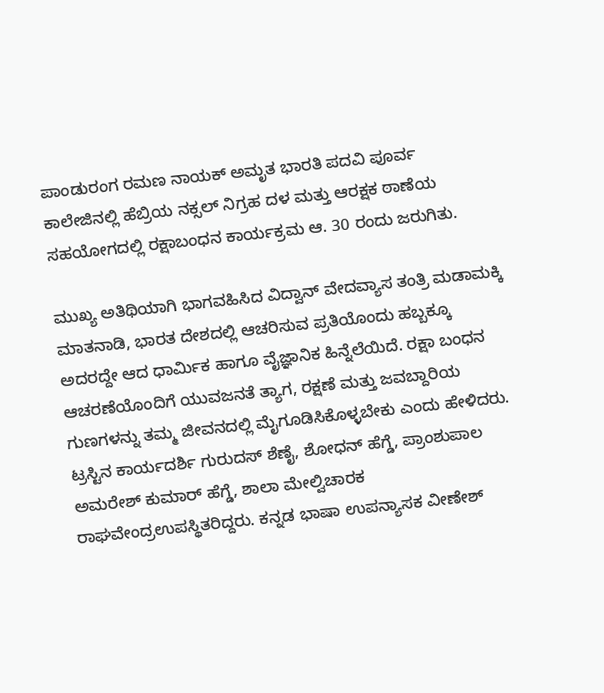ಪಾಂಡುರಂಗ ರಮಣ ನಾಯಕ್‌ ಅಮೃತ ಭಾರತಿ ಪದವಿ ಪೂರ್ವ ಕಾಲೇಜಿನಲ್ಲಿ ಹೆಬ್ರಿಯ ನಕ್ಸಲ್‌ ನಿಗ್ರಹ ದಳ ಮತ್ತು ಆರಕ್ಷಕ ಠಾಣೆಯ ಸಹಯೋಗದಲ್ಲಿ ರಕ್ಷಾಬಂಧನ ಕಾರ್ಯಕ್ರಮ ಆ. 30 ರಂದು ಜರುಗಿತು.

ಮುಖ್ಯ ಅತಿಥಿಯಾಗಿ ಭಾಗವಹಿಸಿದ ವಿದ್ವಾನ್ ವೇದವ್ಯಾಸ ತಂತ್ರಿ ಮಡಾಮಕ್ಕಿ ಮಾತನಾಡಿ, ಭಾರತ ದೇಶದಲ್ಲಿ ಆಚರಿಸುವ ಪ್ರತಿಯೊಂದು ಹಬ್ಬಕ್ಕೂ ಅದರದ್ದೇ ಆದ ಧಾರ್ಮಿಕ ಹಾಗೂ ವೈಜ್ಞಾನಿಕ ಹಿನ್ನೆಲೆಯಿದೆ. ರಕ್ಷಾ ಬಂಧನ ಆಚರಣೆಯೊಂದಿಗೆ ಯುವಜನತೆ ತ್ಯಾಗ, ರಕ್ಷಣೆ ಮತ್ತು ಜವಬ್ದಾರಿಯ ಗುಣಗಳನ್ನು ತಮ್ಮ ಜೀವನದಲ್ಲಿ ಮೈಗೂಡಿಸಿಕೊಳ್ಳಬೇಕು ಎಂದು ಹೇಳಿದರು.
ಟ್ರಸ್ಟಿನ ಕಾರ್ಯದರ್ಶಿ ಗುರುದಸ್ ಶೆಣೈ, ಶೋಧನ್ ಹೆಗ್ಡೆ, ಪ್ರಾಂಶುಪಾಲ ಅಮರೇಶ್‌ ಕುಮಾರ್ ಹೆಗ್ಡೆ, ಶಾಲಾ ಮೇಲ್ವಿಚಾರಕ ರಾಘವೇಂದ್ರಉಪಸ್ಥಿತರಿದ್ದರು. ಕನ್ನಡ ಭಾಷಾ ಉಪನ್ಯಾಸಕ ವೀಣೇಶ್‌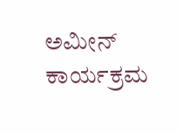ಅಮೀನ್‌ ಕಾರ್ಯಕ್ರಮ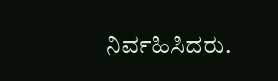ನಿರ್ವಹಿಸಿದರು.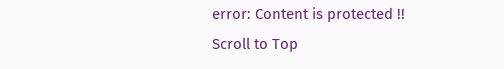error: Content is protected !!
Scroll to Top